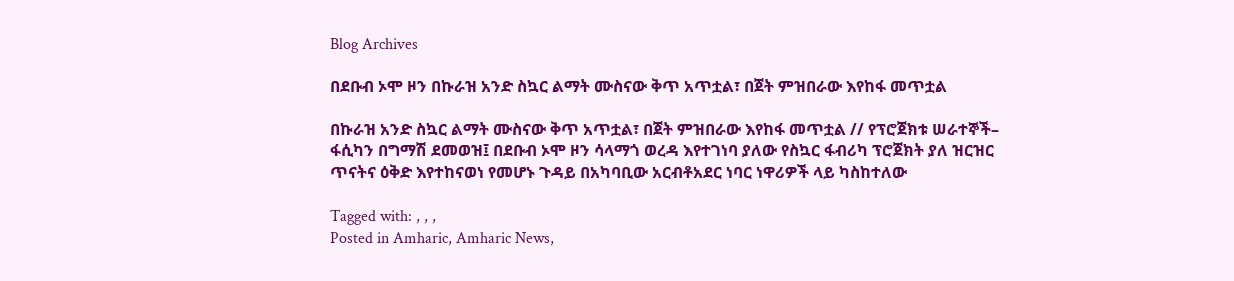Blog Archives

በደቡብ ኦሞ ዞን በኩራዝ አንድ ስኳር ልማት ሙስናው ቅጥ አጥቷል፣ በጀት ምዝበራው እየከፋ መጥቷል

በኩራዝ አንድ ስኳር ልማት ሙስናው ቅጥ አጥቷል፣ በጀት ምዝበራው እየከፋ መጥቷል // የፕሮጀክቱ ሠራተኞች– ፋሲካን በግማሽ ደመወዝ፤ በደቡብ ኦሞ ዞን ሳላማጎ ወረዳ እየተገነባ ያለው የስኳር ፋብሪካ ፕሮጀክት ያለ ዝርዝር ጥናትና ዕቅድ እየተከናወነ የመሆኑ ጉዳይ በአካባቢው አርብቶአደር ነባር ነዋሪዎች ላይ ካስከተለው

Tagged with: , , ,
Posted in Amharic, Amharic News,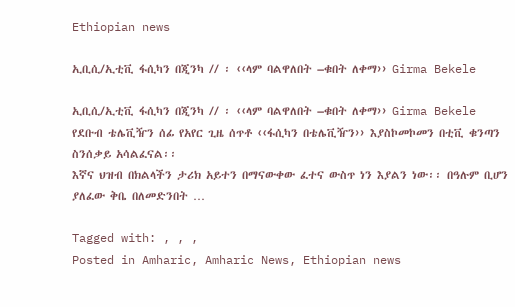Ethiopian news

ኢቢሲ/ኢቲቪ ፋሲካን በጂንካ // ፡ ‹‹ላም ባልዋለበት –ቁበት ለቀማ›› Girma Bekele

ኢቢሲ/ኢቲቪ ፋሲካን በጂንካ // ፡ ‹‹ላም ባልዋለበት –ቁበት ለቀማ›› Girma Bekele
የደቡብ ቴሌቪዥን ሰፊ የአየር ጊዜ ሰጥቶ ‹‹ፋሲካን በቴሌቪዥን›› እያስኮመኮመን በቲቪ ቁንጣን ስንሰቃይ አሳልፈናል፡፡
እኛና ህዝብ በክልላችን ታሪክ አይተን በማናውቀው ፈተና ውስጥ ነን እያልን ነው፡፡ በዓሉም ቢሆን ያለፈው ቅቤ በለመድንበት …

Tagged with: , , ,
Posted in Amharic, Amharic News, Ethiopian news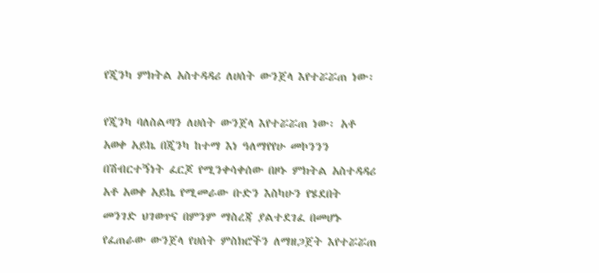የጂንካ ምክትል አስተዳዳሪ ለሀሰት ውንጀላ እየተሯሯጠ ነው፡

የጂንካ ባለስልጣን ለሀሰት ውንጀላ እየተሯሯጠ ነው፡ አቶ አወቀ አይኬ በጂንካ ከተማ እነ ዓለማየየሁ መኮንንን በሽብርተኝነት ፈርጆ የሚንቀሳቀሰው በዞኑ ምክትል አስተዳዳሪ አቶ አወቀ አይኬ የሚመራው ቡድን እስካሁን የሄደበት መንገድ ህገወጥና በምንም ማስረጃ ያልተደገፈ በመሆኑ የፈጠራው ውንጀላ የሀሰት ምስክሮችን ለማዘጋጀት እየተሯሯጠ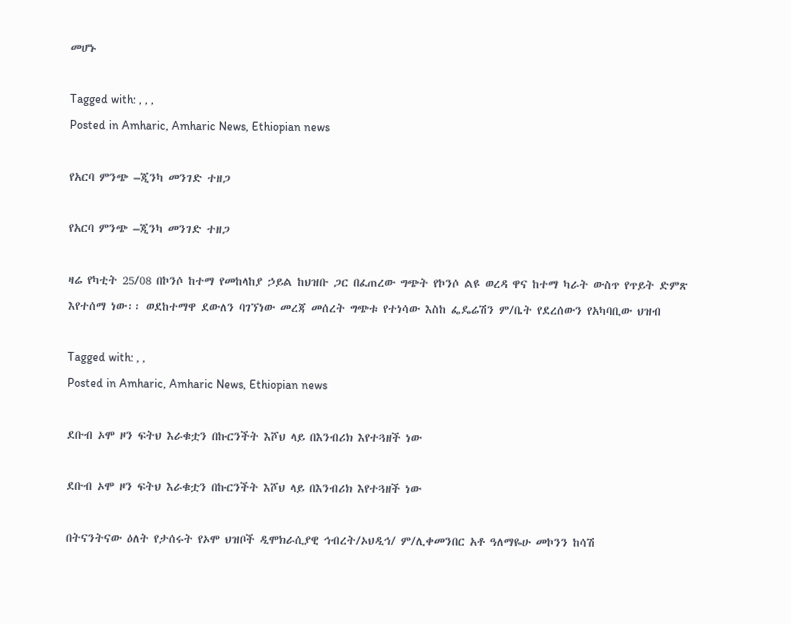መሆኑ

Tagged with: , , ,
Posted in Amharic, Amharic News, Ethiopian news

የአርባ ምንጭ –ጂንካ መንገድ ተዘጋ

የአርባ ምንጭ –ጂንካ መንገድ ተዘጋ

ዛሬ የካቲት 25/08 በኮንሶ ከተማ የመከላከያ ኃይል ከህዝቡ ጋር በፈጠረው ግጭት የኮንሶ ልዩ ወረዳ ዋና ከተማ ካራት ውስጥ የጥይት ድምጽ እየተሰማ ነው፡፡ ወደከተማዋ ደውለን ባገኘነው መረጃ መሰረት ግጭቱ የተነሳው እስከ ፌዴሬሽን ም/ቤት የደረሰውን የአካባቢው ህዝብ

Tagged with: , ,
Posted in Amharic, Amharic News, Ethiopian news

ደቡብ ኦሞ ዞን ፍትህ እራቁቷን በኩርንችት እሾህ ላይ በእንብሪክ እየተጓዘች ነው

ደቡብ ኦሞ ዞን ፍትህ እራቁቷን በኩርንችት እሾህ ላይ በእንብሪክ እየተጓዘች ነው

በትናንትናው ዕለት የታሰሩት የኦሞ ህዝቦች ዲሞክራሲያዊ ኅብረት/ኦህዲኅ/ ም/ሊቀመንበር አቶ ዓለማዬሁ መኮንን ከሳሽ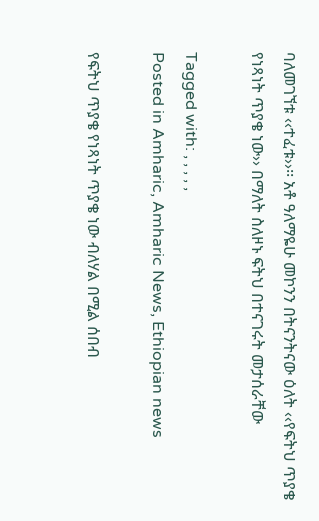ባለመገኘቱ ‹‹ተፈቱ››፡፡ አቶ ዓለማዬሁ መኮንን በትናንትናው ዕለት ‹‹የፍትህ ጥያቄ የነጻነት ጥያቄ ነው›› በማለት ስለዞኑ ፍትህ በተናገሩት መታሰራቸው

Tagged with: , , , , ,
Posted in Amharic, Amharic News, Ethiopian news

የፍትህ ጥያቄ የነጻነት ጥያቄ ነው ብለሃል በሚል ሰበብ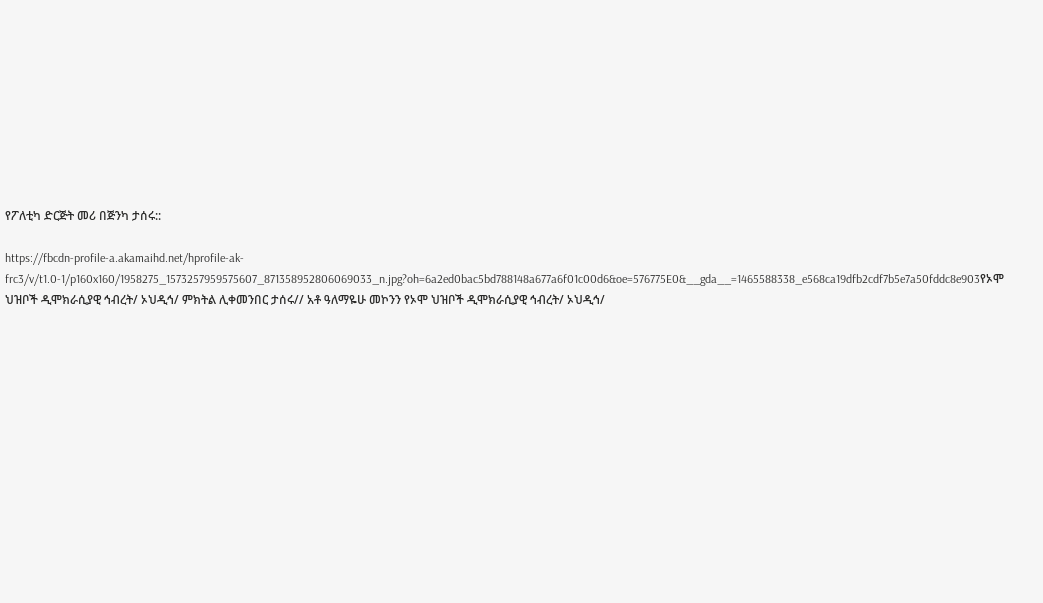የፖለቲካ ድርጅት መሪ በጅንካ ታሰሩ::

https://fbcdn-profile-a.akamaihd.net/hprofile-ak-frc3/v/t1.0-1/p160x160/1958275_1573257959575607_871358952806069033_n.jpg?oh=6a2ed0bac5bd788148a677a6f01c00d6&oe=576775E0&__gda__=1465588338_e568ca19dfb2cdf7b5e7a50fddc8e903የኦሞ ህዝቦች ዲሞክራሲያዊ ኅብረት/ ኦህዲኅ/ ምክትል ሊቀመንበር ታሰሩ// አቶ ዓለማዬሁ መኮንን የኦሞ ህዝቦች ዲሞክራሲያዊ ኅብረት/ ኦህዲኅ/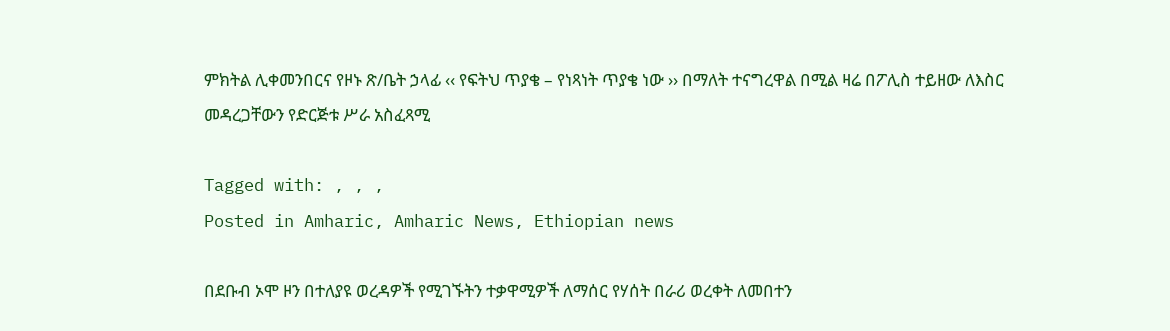ምክትል ሊቀመንበርና የዞኑ ጽ/ቤት ኃላፊ ‹‹ የፍትህ ጥያቄ – የነጻነት ጥያቄ ነው ›› በማለት ተናግረዋል በሚል ዛሬ በፖሊስ ተይዘው ለእስር መዳረጋቸውን የድርጅቱ ሥራ አስፈጻሚ

Tagged with: , , ,
Posted in Amharic, Amharic News, Ethiopian news

በደቡብ ኦሞ ዞን በተለያዩ ወረዳዎች የሚገኙትን ተቃዋሚዎች ለማሰር የሃሰት በራሪ ወረቀት ለመበተን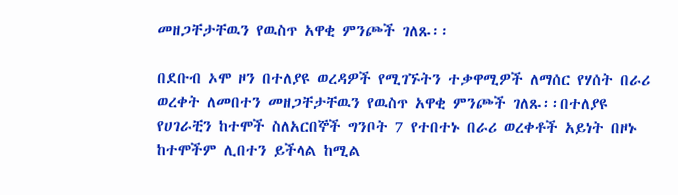መዘጋቸታቸዉን የዉስጥ አዋቂ ምንጮች ገለጹ፡፡

በደቡብ ኦሞ ዞን በተለያዩ ወረዳዎች የሚገኙትን ተቃዋሚዎች ለማሰር የሃሰት በራሪ ወረቀት ለመበተን መዘጋቸታቸዉን የዉስጥ አዋቂ ምንጮች ገለጹ፡፡በተለያዩ የሀገራቺን ከተሞች ስለአርበኞች ግንቦት 7 የተበተኑ በራሪ ወረቀቶች አይነት በዞኑ ከተሞችም ሊበተን ይችላል ከሚል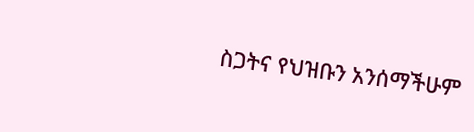ስጋትና የህዝቡን አንሰማችሁም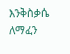እንቅስቃሴ ለማፈን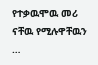የተቃዉሞዉ መሪ ናቸዉ የሚሉዋቸዉን …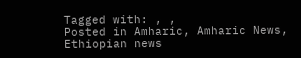Tagged with: , ,
Posted in Amharic, Amharic News, Ethiopian news